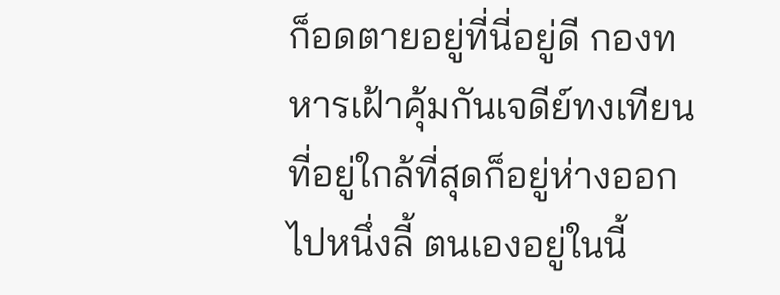ก็อดตายอยู่ที่นี่อยู่ดี กองทหารเฝ้าคุ้มกันเจดีย์ทงเทียนที่อยู่ใกล้ที่สุดก็อยู่ห่างออกไปหนึ่งลี้ ตนเองอยู่ในนี้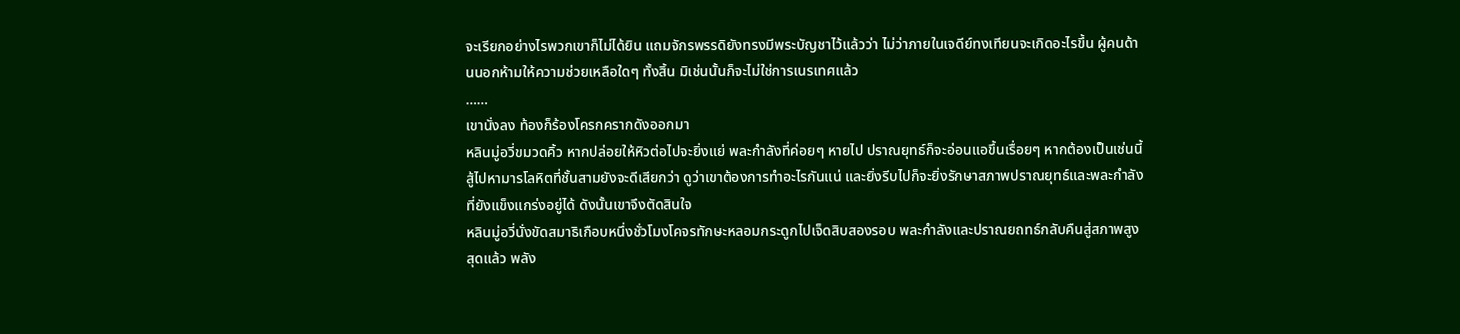จะเรียกอย่างไรพวกเขาก็ไม่ได้ยิน แถมจักรพรรดิยังทรงมีพระบัญชาไว้แล้วว่า ไม่ว่าภายในเจดีย์ทงเทียนจะเกิดอะไรขึ้น ผู้คนด้านนอกห้ามให้ความช่วยเหลือใดๆ ทั้งสิ้น มิเช่นนั้นก็จะไม่ใช่การเนรเทศแล้ว
……
เขานั่งลง ท้องก็ร้องโครกครากดังออกมา
หลินมู่อวี่ขมวดคิ้ว หากปล่อยให้หิวต่อไปจะยิ่งแย่ พละกำลังที่ค่อยๆ หายไป ปราณยุทธ์ก็จะอ่อนแอขึ้นเรื่อยๆ หากต้องเป็นเช่นนี้ สู้ไปหามารโลหิตที่ชั้นสามยังจะดีเสียกว่า ดูว่าเขาต้องการทำอะไรกันแน่ และยิ่งรีบไปก็จะยิ่งรักษาสภาพปราณยุทธ์และพละกำลังที่ยังแข็งแกร่งอยู่ได้ ดังนั้นเขาจึงตัดสินใจ
หลินมู่อวี่นั่งขัดสมาธิเกือบหนึ่งชั่วโมงโคจรทักษะหลอมกระดูกไปเจ็ดสิบสองรอบ พละกำลังและปราณยถทธ์กลับคืนสู่สภาพสูงสุดแล้ว พลัง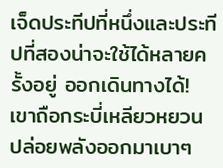เจ็ดประทีปที่หนึ่งและประทีปที่สองน่าจะใช้ได้หลายครั้งอยู่ ออกเดินทางได้!
เขาถือกระบี่เหลียวหยวน ปล่อยพลังออกมาเบาๆ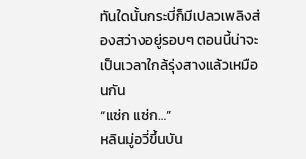ทันใดนั้นกระบี่ก็มีเปลวเพลิงส่องสว่างอยู่รอบๆ ตอนนี้น่าจะเป็นเวลาใกล้รุ่งสางแล้วเหมือนกัน
“แซ่ก แซ่ก…”
หลินมู่อวี่ขึ้นบัน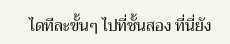ไดทีละขั้นๆ ไปที่ชั้นสอง ที่นี่ยัง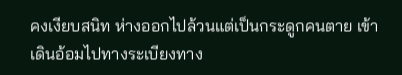คงเงียบสนิท ห่างออกไปล้วนแต่เป็นกระดูกคนตาย เข้าเดินอ้อมไปทางระเบียงทาง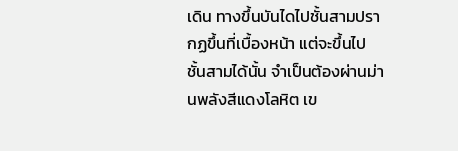เดิน ทางขึ้นบันไดไปชั้นสามปรากฏขึ้นที่เบื้องหน้า แต่จะขึ้นไปชั้นสามได้นั้น จำเป็นต้องผ่านม่านพลังสีแดงโลหิต เข